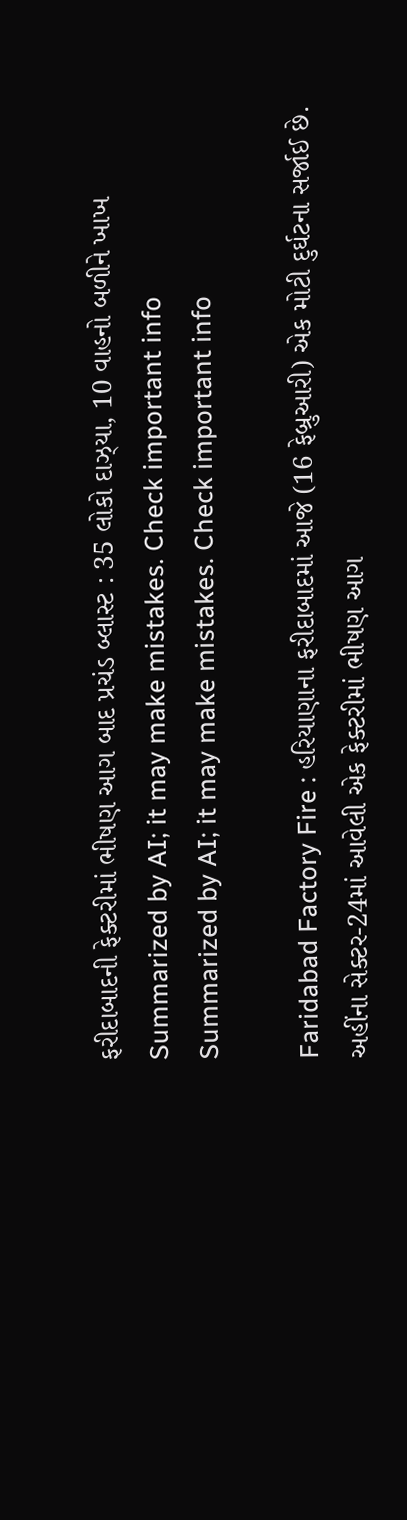ફરીદાબાદની ફેક્ટરીમાં ભીષણ આગ બાદ પ્રચંડ બ્લાસ્ટ : 35 લોકો દાઝ્યા, 10 વાહનો બળીને ખાખ
Summarized by AI; it may make mistakes. Check important info
Summarized by AI; it may make mistakes. Check important info

Faridabad Factory Fire : હરિયાણાના ફરીદાબાદમાં આજે (16 ફેબ્રુઆરી) એક મોટી દુર્ઘટના સર્જાઈ છે. અહીંના સેક્ટર-24માં આવેલી એક ફેક્ટરીમાં ભીષણ આગ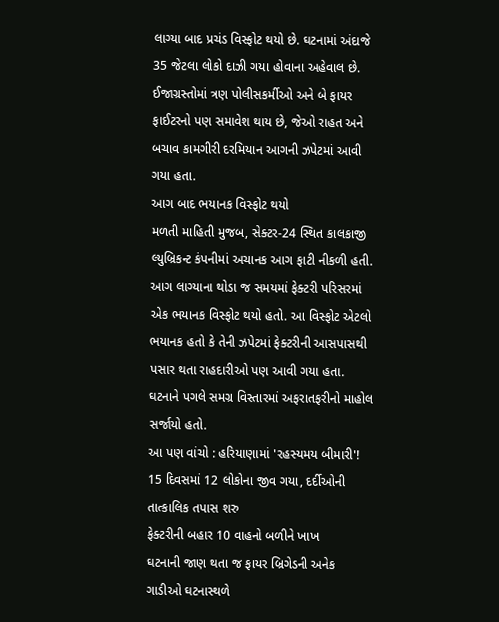લાગ્યા બાદ પ્રચંડ વિસ્ફોટ થયો છે. ઘટનામાં અંદાજે 35 જેટલા લોકો દાઝી ગયા હોવાના અહેવાલ છે. ઈજાગ્રસ્તોમાં ત્રણ પોલીસકર્મીઓ અને બે ફાયર ફાઈટરનો પણ સમાવેશ થાય છે, જેઓ રાહત અને બચાવ કામગીરી દરમિયાન આગની ઝપેટમાં આવી ગયા હતા.
આગ બાદ ભયાનક વિસ્ફોટ થયો
મળતી માહિતી મુજબ, સેક્ટર-24 સ્થિત કાલકાજી લ્યુબ્રિકન્ટ કંપનીમાં અચાનક આગ ફાટી નીકળી હતી. આગ લાગ્યાના થોડા જ સમયમાં ફેક્ટરી પરિસરમાં એક ભયાનક વિસ્ફોટ થયો હતો. આ વિસ્ફોટ એટલો ભયાનક હતો કે તેની ઝપેટમાં ફેક્ટરીની આસપાસથી પસાર થતા રાહદારીઓ પણ આવી ગયા હતા. ઘટનાને પગલે સમગ્ર વિસ્તારમાં અફરાતફરીનો માહોલ સર્જાયો હતો.
આ પણ વાંચો : હરિયાણામાં 'રહસ્યમય બીમારી'! 15 દિવસમાં 12 લોકોના જીવ ગયા, દર્દીઓની તાત્કાલિક તપાસ શરુ
ફેક્ટરીની બહાર 10 વાહનો બળીને ખાખ
ઘટનાની જાણ થતા જ ફાયર બ્રિગેડની અનેક ગાડીઓ ઘટનાસ્થળે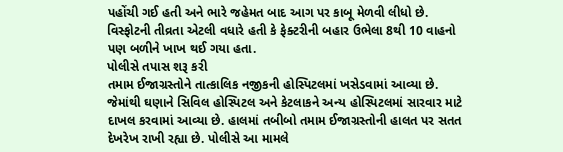પહોંચી ગઈ હતી અને ભારે જહેમત બાદ આગ પર કાબૂ મેળવી લીધો છે. વિસ્ફોટની તીવ્રતા એટલી વધારે હતી કે ફેક્ટરીની બહાર ઉભેલા 8થી 10 વાહનો પણ બળીને ખાખ થઈ ગયા હતા.
પોલીસે તપાસ શરૂ કરી
તમામ ઈજાગ્રસ્તોને તાત્કાલિક નજીકની હોસ્પિટલમાં ખસેડવામાં આવ્યા છે. જેમાંથી ઘણાને સિવિલ હોસ્પિટલ અને કેટલાકને અન્ય હોસ્પિટલમાં સારવાર માટે દાખલ કરવામાં આવ્યા છે. હાલમાં તબીબો તમામ ઈજાગ્રસ્તોની હાલત પર સતત દેખરેખ રાખી રહ્યા છે. પોલીસે આ મામલે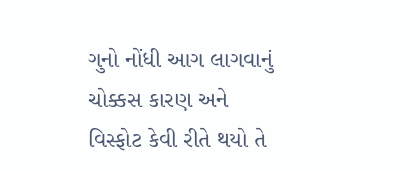ગુનો નોંધી આગ લાગવાનું ચોક્કસ કારણ અને વિસ્ફોટ કેવી રીતે થયો તે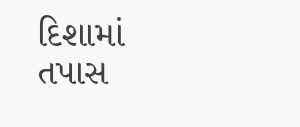દિશામાં તપાસ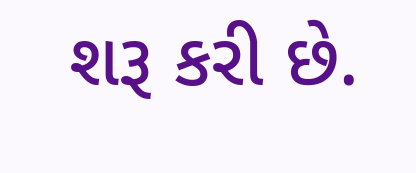શરૂ કરી છે.